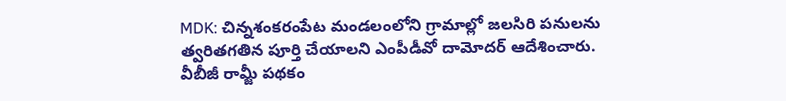MDK: చిన్నశంకరంపేట మండలంలోని గ్రామాల్లో జలసిరి పనులను త్వరితగతిన పూర్తి చేయాలని ఎంపీడీవో దామోదర్ ఆదేశించారు. వీబీజీ రామ్జీ పథకం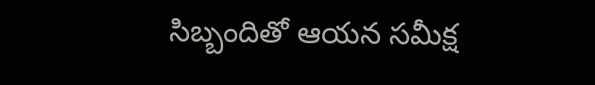సిబ్బందితో ఆయన సమీక్ష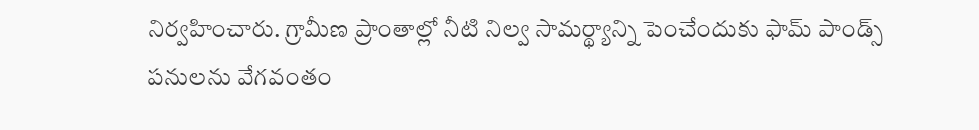నిర్వహించారు. గ్రామీణ ప్రాంతాల్లో నీటి నిల్వ సామర్థ్యాన్ని పెంచేందుకు ఫామ్ పాండ్స్ పనులను వేగవంతం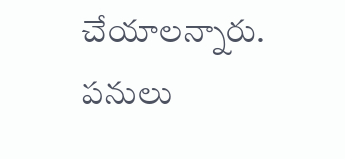చేయాలన్నారు. పనులు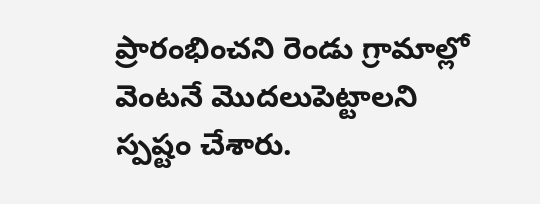ప్రారంభించని రెండు గ్రామాల్లో వెంటనే మొదలుపెట్టాలని స్పష్టం చేశారు.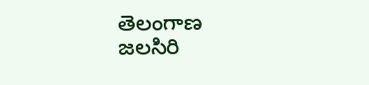తెలంగాణ
జలసిరి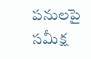పనులపై సమీక్ష